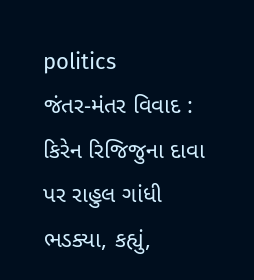politics
જંતર-મંતર વિવાદ : કિરેન રિજિજુના દાવા પર રાહુલ ગાંધી ભડક્યા, કહ્યું,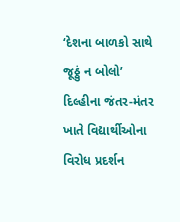‘દેશના બાળકો સાથે જૂઠ્ઠું ન બોલો’
દિલ્હીના જંતર-મંતર ખાતે વિદ્યાર્થીઓના વિરોધ પ્રદર્શન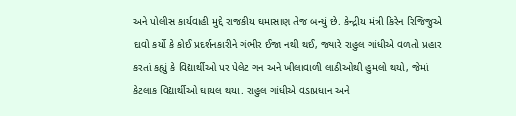અને પોલીસ કાર્યવાહી મુદ્દે રાજકીય ઘમાસાણ તેજ બન્યું છે. કેન્દ્રીય મંત્રી કિરેન રિજિજુએ દાવો કર્યો કે કોઈ પ્રદર્શનકારીને ગંભીર ઈજા નથી થઈ, જ્યારે રાહુલ ગાંધીએ વળતો પ્રહાર કરતાં કહ્યું કે વિદ્યાર્થીઓ પર પેલેટ ગન અને ખીલાવાળી લાઠીઓથી હુમલો થયો, જેમાં કેટલાક વિદ્યાર્થીઓ ઘાયલ થયા. રાહુલ ગાંધીએ વડાપ્રધાન અને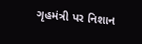ગૃહમંત્રી પર નિશાન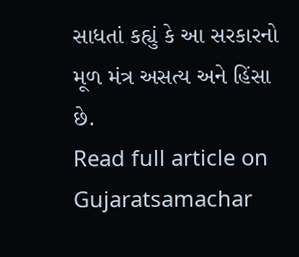સાધતાં કહ્યું કે આ સરકારનો મૂળ મંત્ર અસત્ય અને હિંસા છે.
Read full article on Gujaratsamachar